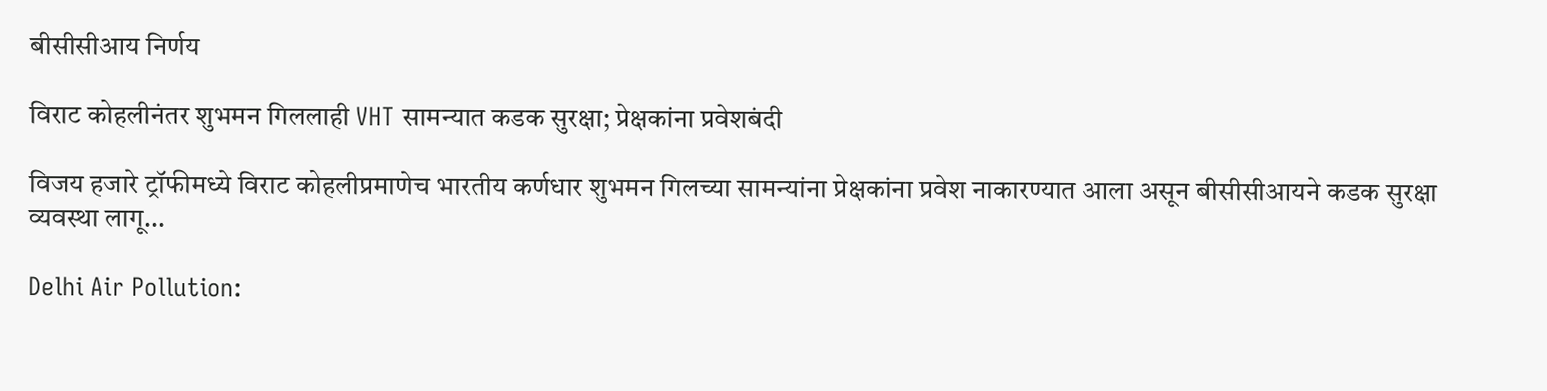बीसीसीआय निर्णय

विराट कोहलीनंतर शुभमन गिललाही VHT सामन्यात कडक सुरक्षा; प्रेक्षकांना प्रवेशबंदी

विजय हजारे ट्रॉफीमध्ये विराट कोहलीप्रमाणेच भारतीय कर्णधार शुभमन गिलच्या सामन्यांना प्रेक्षकांना प्रवेश नाकारण्यात आला असून बीसीसीआयने कडक सुरक्षा व्यवस्था लागू...

Delhi Air Pollution: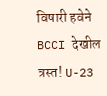विषारी हवेने BCCI देखील त्रस्त! U-23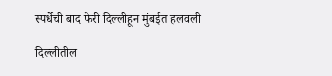स्पर्धेची बाद फेरी दिल्लीहून मुंबईत हलवली

दिल्लीतील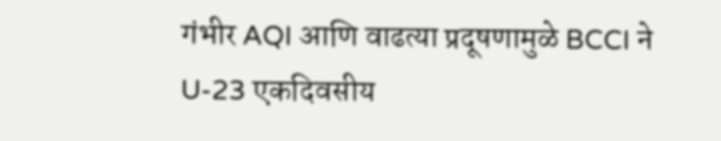गंभीर AQI आणि वाढत्या प्रदूषणामुळे BCCI ने U-23 एकदिवसीय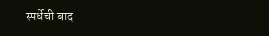स्पर्धेची बाद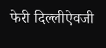फेरी दिल्लीऐवजी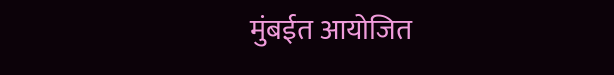मुंबईत आयोजित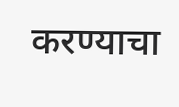करण्याचा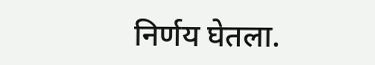निर्णय घेतला.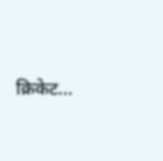क्रिकेट...